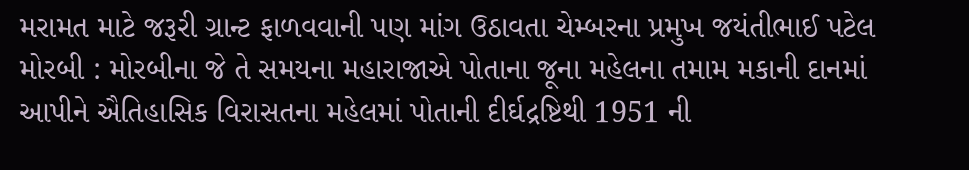મરામત માટે જરૂરી ગ્રાન્ટ ફાળવવાની પણ માંગ ઉઠાવતા ચેમ્બરના પ્રમુખ જયંતીભાઈ પટેલ મોરબી : મોરબીના જે તે સમયના મહારાજાએ પોતાના જૂના મહેલના તમામ મકાની દાનમાં આપીને ઐતિહાસિક વિરાસતના મહેલમાં પોતાની દીર્ઘદ્રષ્ટિથી 1951 ની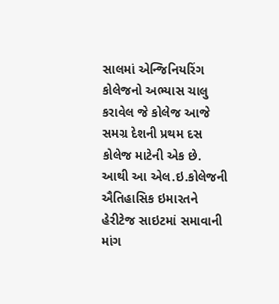સાલમાં એન્જિનિયરિંગ કોલેજનો અભ્યાસ ચાલુ કરાવેલ જે કોલેજ આજે સમગ્ર દેશની પ્રથમ દસ કોલેજ માટેની એક છે. આથી આ એલ.ઇ.કોલેજની ઐતિહાસિક ઇમારતને હેરીટેજ સાઇટમાં સમાવાની માંગ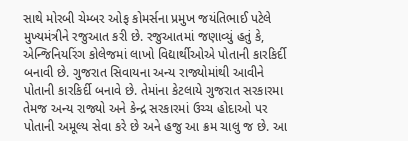સાથે મોરબી ચેમ્બર ઓફ કોમર્સના પ્રમુખ જયંતિભાઈ પટેલે મુખ્યમંત્રીને રજુઆત કરી છે. રજુઆતમાં જણાવ્યું હતું કે, એન્જિનિયરિંગ કોલેજમાં લાખો વિદ્યાર્થીઓએ પોતાની કારકિર્દી બનાવી છે. ગુજરાત સિવાયના અન્ય રાજ્યોમાંથી આવીને પોતાની કારકિર્દી બનાવે છે. તેમાંના કેટલાયે ગુજરાત સરકારમા તેમજ અન્ય રાજ્યો અને કેન્દ્ર સરકારમાં ઉચ્ચ હોદાઓ પર પોતાની અમૂલ્ય સેવા કરે છે અને હજુ આ ક્રમ ચાલુ જ છે. આ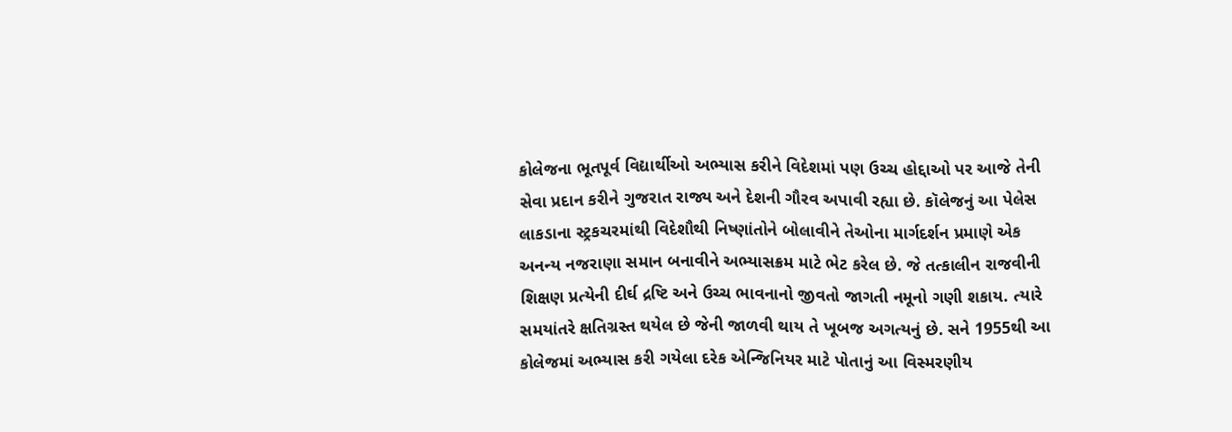કોલેજના ભૂતપૂર્વ વિદ્યાર્થીઓ અભ્યાસ કરીને વિદેશમાં પણ ઉચ્ચ હોદ્દાઓ પર આજે તેની સેવા પ્રદાન કરીને ગુજરાત રાજ્ય અને દેશની ગૌરવ અપાવી રહ્યા છે. કૉલેજનું આ પેલેસ લાકડાના સ્ટ્રકચરમાંથી વિદેશૌથી નિષ્ણાંતોને બોલાવીને તેઓના માર્ગદર્શન પ્રમાણે એક અનન્ય નજરાણા સમાન બનાવીને અભ્યાસક્રમ માટે ભેટ કરેલ છે. જે તત્કાલીન રાજવીની શિક્ષણ પ્રત્યેની દીર્ઘ દ્રષ્ટિ અને ઉચ્ચ ભાવનાનો જીવતો જાગતી નમૂનો ગણી શકાય. ત્યારે સમયાંતરે ક્ષતિગ્રસ્ત થયેલ છે જેની જાળવી થાય તે ખૂબજ અગત્યનું છે. સને 1955થી આ કોલેજમાં અભ્યાસ કરી ગયેલા દરેક એન્જિનિયર માટે પોતાનું આ વિસ્મરણીય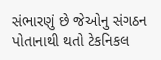સંભારણું છે જેઓનુ સંગઠન પોતાનાથી થતો ટેકનિકલ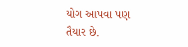યોગ આપવા પણ તૈયાર છે.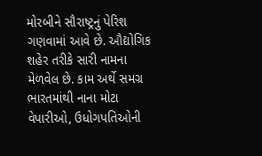મોરબીને સૌરાષ્ટ્રનું પેરિશ ગણવામાં આવે છે. ઔદ્યોગિક શહેર તરીકે સારી નામના મેળવેલ છે. કામ અર્થે સમગ્ર ભારતમાંથી નાના મોટા વેપારીઓ, ઉધોગપતિઓની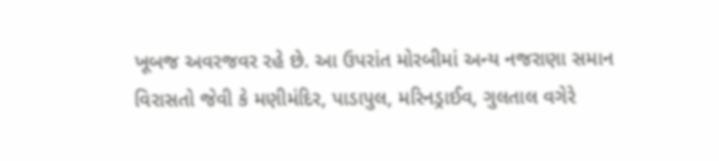ખૂબજ અવરજવર રહે છે. આ ઉપરાંત મોરબીમાં અન્ય નજરાણા સમાન વિરાસતો જેવી કે મણીમંદિર, પાડાપુલ, મરિનડ્રાઈવ, ગુલતાલ વગેરે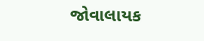જોવાલાયક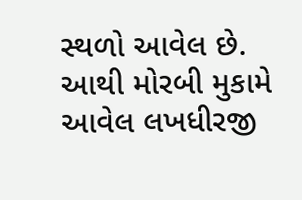સ્થળો આવેલ છે. આથી મોરબી મુકામે આવેલ લખધીરજી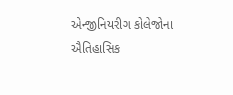એન્જીનિયરીગ કોલેજોના ઐતિહાસિક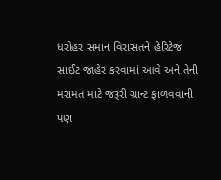ધરોહર સમાન વિરાસતને હેરિટેજ સાઈટ જાહેર કરવામાં આવે અને તેની મરામત માટે જરૂરી ગ્રાન્ટ ફાળવવાની પણ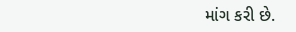માંગ કરી છે.